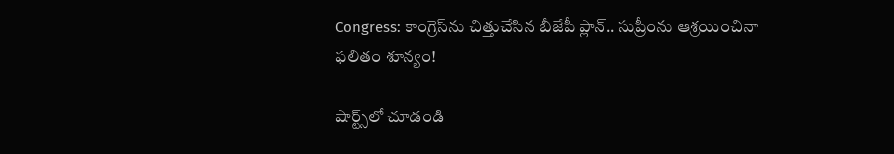Congress: కాంగ్రెస్‌ను చిత్తుచేసిన బీజేపీ ప్లాన్.. సుప్రీంను ఆశ్రయించినా ఫలితం శూన్యం!

షార్ట్స్‌లో చూడండి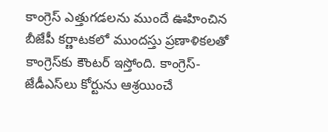కాంగ్రెస్ ఎత్తుగడలను ముందే ఊహించిన బీజేపీ కర్ణాటకలో ముందస్తు ప్రణాళికలతో కాంగ్రెస్‌కు కౌంటర్ ఇస్తోంది. కాంగ్రెస్-జేడీఎస్‌లు కోర్టును ఆశ్రయించే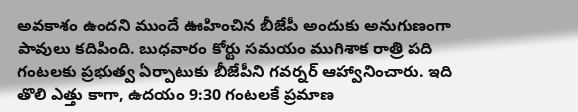అవకాశం ఉందని ముందే ఊహించిన బీజేపీ అందుకు అనుగుణంగా పావులు కదిపింది. బుధవారం కోర్టు సమయం ముగిశాక రాత్రి పది గంటలకు ప్రభుత్వ ఏర్పాటుకు బీజేపీని గవర్నర్ ఆహ్వానించారు. ఇది తొలి ఎత్తు కాగా, ఉదయం 9:30 గంటలకే ప్రమాణ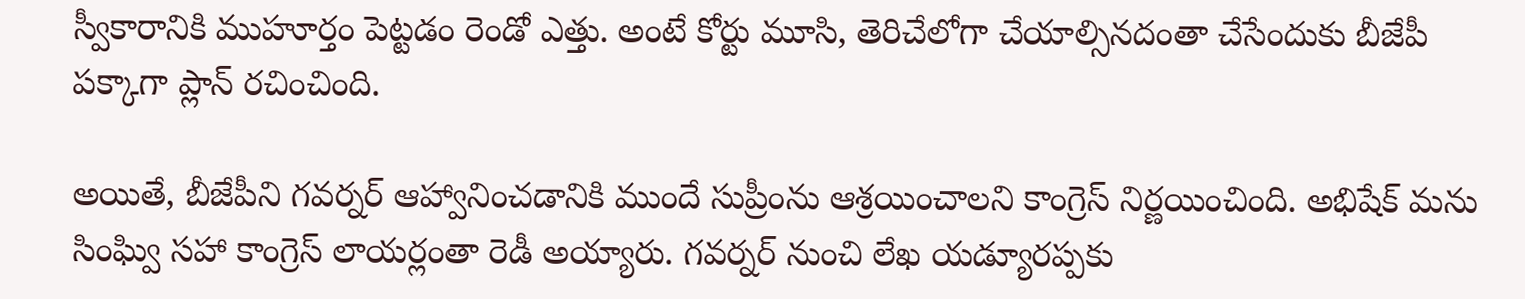స్వీకారానికి ముహూర్తం పెట్టడం రెండో ఎత్తు. అంటే కోర్టు మూసి, తెరిచేలోగా చేయాల్సినదంతా చేసేందుకు బీజేపీ పక్కాగా ప్లాన్ రచించింది.

అయితే, బీజేపీని గవర్నర్ ఆహ్వానించడానికి ముందే సుప్రీంను ఆశ్రయించాలని కాంగ్రెస్ నిర్ణయించింది. అభిషేక్ మను సింఘ్వి సహా కాంగ్రెస్ లాయర్లంతా రెడీ అయ్యారు. గవర్నర్ నుంచి లేఖ యడ్యూరప్పకు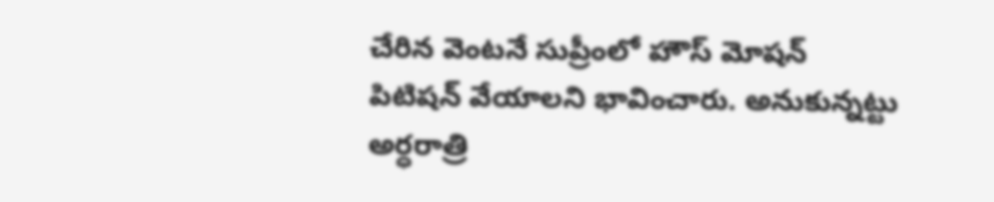చేరిన వెంటనే సుప్రీంలో హౌస్ మోషన్ పిటిషన్‌ వేయాలని భావించారు. అనుకున్నట్టు అర్ధరాత్రి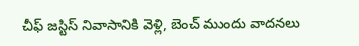చీఫ్ జస్టిస్ నివాసానికి వెళ్లి, బెంచ్ ముందు వాదనలు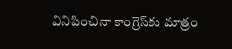వినిపించినా కాంగ్రెస్‌కు మాత్రం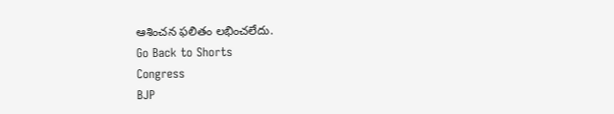ఆశించన ఫలితం లభించలేదు.
Go Back to Shorts
Congress
BJP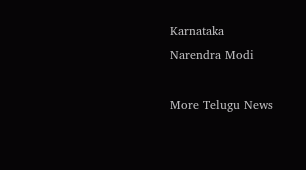Karnataka
Narendra Modi

More Telugu News